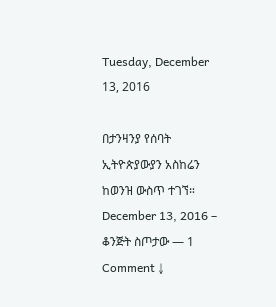Tuesday, December 13, 2016

በታንዛንያ የሰባት ኢትዮጵያውያን አስከሬን ከወንዝ ውስጥ ተገኘ። December 13, 2016 – ቆንጅት ስጦታው — 1 Comment ↓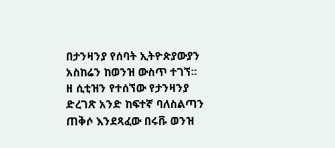በታንዛንያ የሰባት ኢትዮጵያውያን አስከሬን ከወንዝ ውስጥ ተገኘ።
ዘ ሲቲዝን የተሰኘው የታንዛንያ ድረገጽ አንድ ከፍተኛ ባለስልጣን ጠቅሶ እንደጻፈው በሩቩ ወንዝ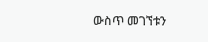ውስጥ መገኘቱን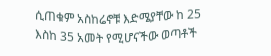ሲጠቁም አስከሬኖቹ እድሜያቸው ከ 25 እስከ 35 አመት የሚሆናችው ወጣቶች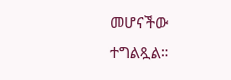መሆናችው ተግልጿል።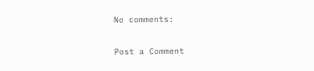No comments:

Post a Comment